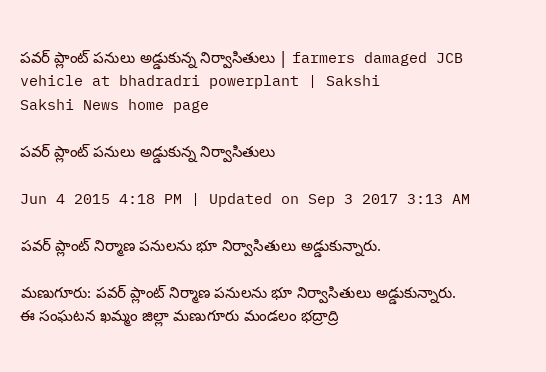పవర్ ప్లాంట్ పనులు అడ్డుకున్న నిర్వాసితులు | farmers damaged JCB vehicle at bhadradri powerplant | Sakshi
Sakshi News home page

పవర్ ప్లాంట్ పనులు అడ్డుకున్న నిర్వాసితులు

Jun 4 2015 4:18 PM | Updated on Sep 3 2017 3:13 AM

పవర్ ప్లాంట్ నిర్మాణ పనులను భూ నిర్వాసితులు అడ్డుకున్నారు.

మణుగూరు: పవర్ ప్లాంట్ నిర్మాణ పనులను భూ నిర్వాసితులు అడ్డుకున్నారు. ఈ సంఘటన ఖమ్మం జిల్లా మణుగూరు మండలం భద్రాద్రి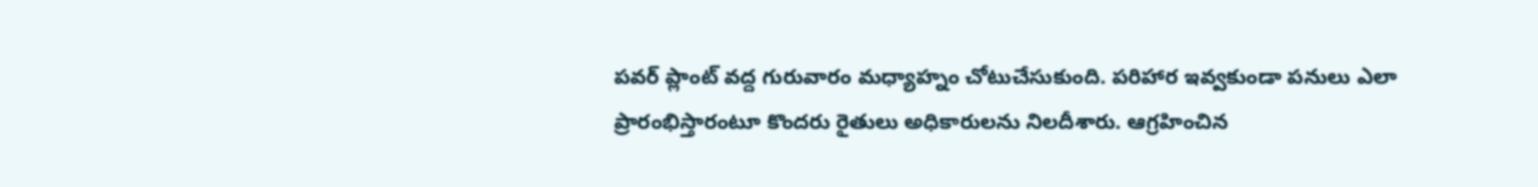పవర్ ప్లాంట్ వద్ద గురువారం మధ్యాహ్నం చోటుచేసుకుంది. పరిహార ఇవ్వకుండా పనులు ఎలా ప్రారంభిస్తారంటూ కొందరు రైతులు అధికారులను నిలదీశారు. ఆగ్రహించిన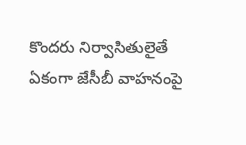కొందరు నిర్వాసితులైతే ఏకంగా జేసీబీ వాహనంపై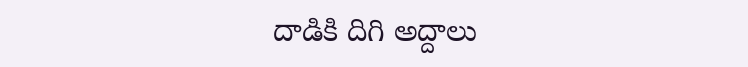దాడికి దిగి అద్దాలు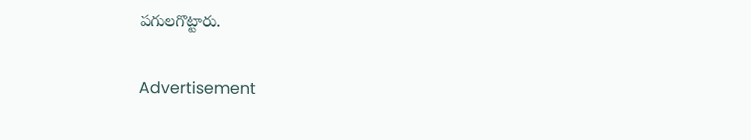పగులగొట్టారు.

Advertisement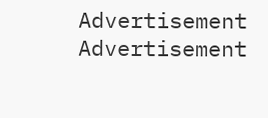Advertisement
Advertisement